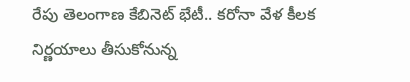రేపు తెలంగాణ కేబినెట్ భేటీ.. కరోనా వేళ కీలక నిర్ణయాలు తీసుకోనున్న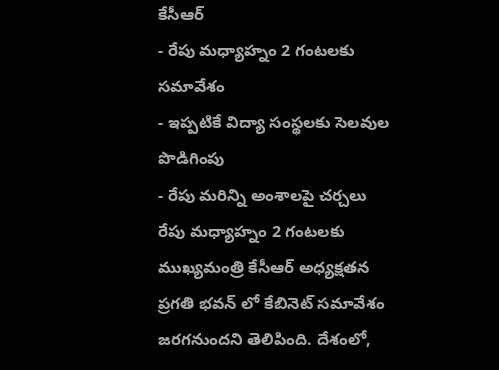కేసీఆర్
- రేపు మధ్యాహ్నం 2 గంటలకు సమావేశం
- ఇప్పటికే విద్యా సంస్థలకు సెలవుల పొడిగింపు
- రేపు మరిన్ని అంశాలపై చర్చలు
రేపు మధ్యాహ్నం 2 గంటలకు ముఖ్యమంత్రి కేసీఆర్ అధ్యక్షతన ప్రగతి భవన్ లో కేబినెట్ సమావేశం జరగనుందని తెలిపింది. దేశంలో,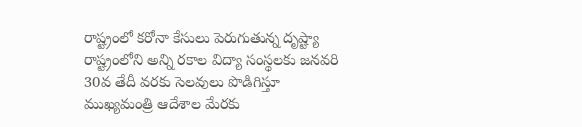రాష్ట్రంలో కరోనా కేసులు పెరుగుతున్న దృష్ట్యా రాష్ట్రంలోని అన్ని రకాల విద్యా సంస్థలకు జనవరి 30వ తేదీ వరకు సెలవులు పొడిగిస్తూ ముఖ్యమంత్రి ఆదేశాల మేరకు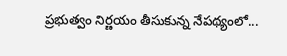ప్రభుత్వం నిర్ణయం తీసుకున్న నేపథ్యంలో...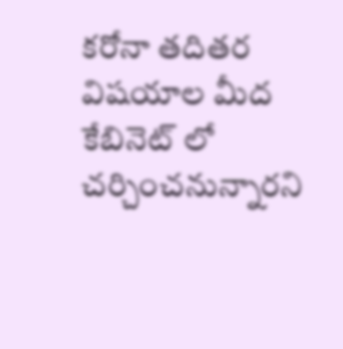కరోనా తదితర విషయాల మీద కేబినెట్ లో చర్చించనున్నారని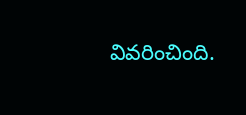వివరించింది.